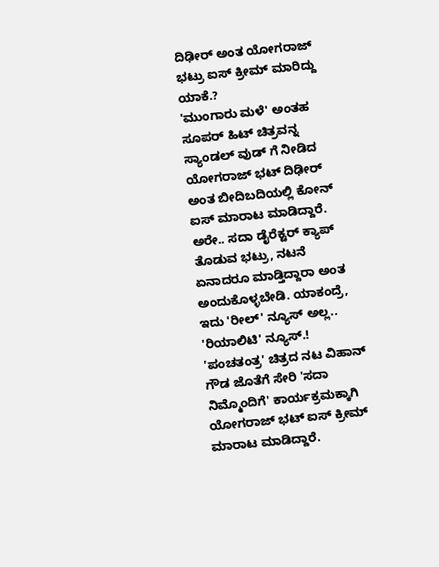ದಿಢೀರ್ ಅಂತ ಯೋಗರಾಜ್ ಭಟ್ರು ಐಸ್ ಕ್ರೀಮ್ ಮಾರಿದ್ದು ಯಾಕೆ.?
'ಮುಂಗಾರು ಮಳೆ' ಅಂತಹ ಸೂಪರ್ ಹಿಟ್ ಚಿತ್ರವನ್ನ ಸ್ಯಾಂಡಲ್ ವುಡ್ ಗೆ ನೀಡಿದ ಯೋಗರಾಜ್ ಭಟ್ ದಿಢೀರ್ ಅಂತ ಬೀದಿಬದಿಯಲ್ಲಿ ಕೋನ್ ಐಸ್ ಮಾರಾಟ ಮಾಡಿದ್ದಾರೆ.
ಅರೇ.. ಸದಾ ಡೈರೆಕ್ಟರ್ ಕ್ಯಾಪ್ ತೊಡುವ ಭಟ್ರು, ನಟನೆ ಏನಾದರೂ ಮಾಡ್ತಿದ್ದಾರಾ ಅಂತ ಅಂದುಕೊಳ್ಳಬೇಡಿ. ಯಾಕಂದ್ರೆ, ಇದು 'ರೀಲ್' ನ್ಯೂಸ್ ಅಲ್ಲ.. 'ರಿಯಾಲಿಟಿ' ನ್ಯೂಸ್.!
'ಪಂಚತಂತ್ರ' ಚಿತ್ರದ ನಟ ವಿಹಾನ್ ಗೌಡ ಜೊತೆಗೆ ಸೇರಿ 'ಸದಾ ನಿಮ್ಮೊಂದಿಗೆ' ಕಾರ್ಯಕ್ರಮಕ್ಕಾಗಿ ಯೋಗರಾಜ್ ಭಟ್ ಐಸ್ ಕ್ರೀಮ್ ಮಾರಾಟ ಮಾಡಿದ್ದಾರೆ.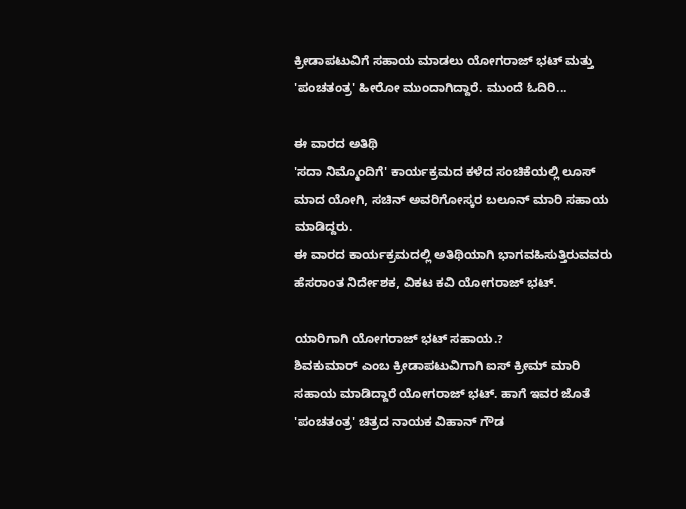ಕ್ರೀಡಾಪಟುವಿಗೆ ಸಹಾಯ ಮಾಡಲು ಯೋಗರಾಜ್ ಭಟ್ ಮತ್ತು 'ಪಂಚತಂತ್ರ' ಹೀರೋ ಮುಂದಾಗಿದ್ದಾರೆ. ಮುಂದೆ ಓದಿರಿ...

ಈ ವಾರದ ಅತಿಥಿ
'ಸದಾ ನಿಮ್ಮೊಂದಿಗೆ' ಕಾರ್ಯಕ್ರಮದ ಕಳೆದ ಸಂಚಿಕೆಯಲ್ಲಿ ಲೂಸ್ ಮಾದ ಯೋಗಿ, ಸಚಿನ್ ಅವರಿಗೋಸ್ಕರ ಬಲೂನ್ ಮಾರಿ ಸಹಾಯ ಮಾಡಿದ್ದರು.
ಈ ವಾರದ ಕಾರ್ಯಕ್ರಮದಲ್ಲಿ ಅತಿಥಿಯಾಗಿ ಭಾಗವಹಿಸುತ್ತಿರುವವರು ಹೆಸರಾಂತ ನಿರ್ದೇಶಕ, ವಿಕಟ ಕವಿ ಯೋಗರಾಜ್ ಭಟ್.

ಯಾರಿಗಾಗಿ ಯೋಗರಾಜ್ ಭಟ್ ಸಹಾಯ.?
ಶಿವಕುಮಾರ್ ಎಂಬ ಕ್ರೀಡಾಪಟುವಿಗಾಗಿ ಐಸ್ ಕ್ರೀಮ್ ಮಾರಿ ಸಹಾಯ ಮಾಡಿದ್ದಾರೆ ಯೋಗರಾಜ್ ಭಟ್. ಹಾಗೆ ಇವರ ಜೊತೆ 'ಪಂಚತಂತ್ರ' ಚಿತ್ರದ ನಾಯಕ ವಿಹಾನ್ ಗೌಡ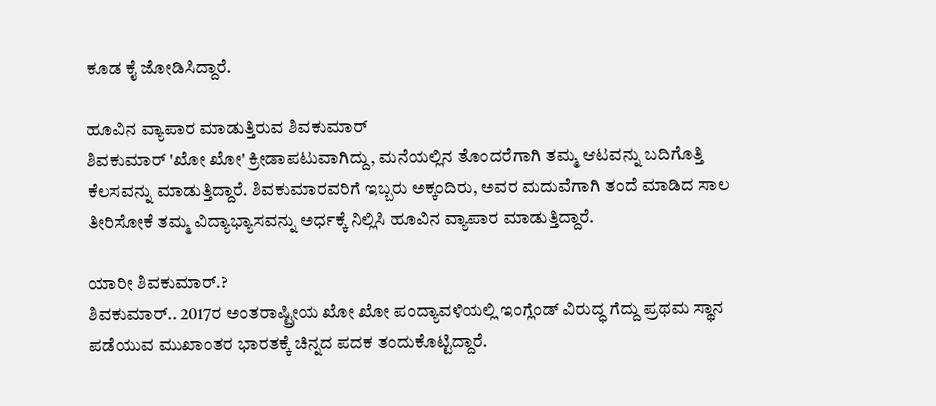ಕೂಡ ಕೈ ಜೋಡಿಸಿದ್ದಾರೆ.

ಹೂವಿನ ವ್ಯಾಪಾರ ಮಾಡುತ್ತಿರುವ ಶಿವಕುಮಾರ್
ಶಿವಕುಮಾರ್ 'ಖೋ ಖೋ' ಕ್ರೀಡಾಪಟುವಾಗಿದ್ದು, ಮನೆಯಲ್ಲಿನ ತೊಂದರೆಗಾಗಿ ತಮ್ಮ ಆಟವನ್ನು ಬದಿಗೊತ್ತಿ ಕೆಲಸವನ್ನು ಮಾಡುತ್ತಿದ್ದಾರೆ. ಶಿವಕುಮಾರವರಿಗೆ ಇಬ್ಬರು ಅಕ್ಕಂದಿರು, ಅವರ ಮದುವೆಗಾಗಿ ತಂದೆ ಮಾಡಿದ ಸಾಲ ತೀರಿಸೋಕೆ ತಮ್ಮ ವಿದ್ಯಾಭ್ಯಾಸವನ್ನು ಅರ್ಧಕ್ಕೆ ನಿಲ್ಲಿಸಿ ಹೂವಿನ ವ್ಯಾಪಾರ ಮಾಡುತ್ತಿದ್ದಾರೆ.

ಯಾರೀ ಶಿವಕುಮಾರ್.?
ಶಿವಕುಮಾರ್.. 2017ರ ಅಂತರಾಷ್ಟ್ರೀಯ ಖೋ ಖೋ ಪಂದ್ಯಾವಳಿಯಲ್ಲಿ ಇಂಗ್ಲೆಂಡ್ ವಿರುದ್ಧ ಗೆದ್ದು ಪ್ರಥಮ ಸ್ಥಾನ ಪಡೆಯುವ ಮುಖಾಂತರ ಭಾರತಕ್ಕೆ ಚಿನ್ನದ ಪದಕ ತಂದುಕೊಟ್ಟಿದ್ದಾರೆ.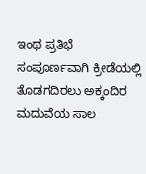ಇಂಥ ಪ್ರತಿಭೆ ಸಂಪೂರ್ಣವಾಗಿ ಕ್ರೀಡೆಯಲ್ಲಿ ತೊಡಗದಿರಲು ಅಕ್ಕಂದಿರ ಮದುವೆಯ ಸಾಲ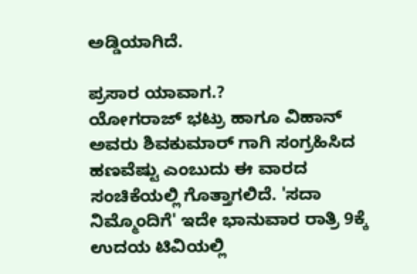ಅಡ್ಡಿಯಾಗಿದೆ.

ಪ್ರಸಾರ ಯಾವಾಗ.?
ಯೋಗರಾಜ್ ಭಟ್ರು ಹಾಗೂ ವಿಹಾನ್ ಅವರು ಶಿವಕುಮಾರ್ ಗಾಗಿ ಸಂಗ್ರಹಿಸಿದ ಹಣವೆಷ್ಟು ಎಂಬುದು ಈ ವಾರದ ಸಂಚಿಕೆಯಲ್ಲಿ ಗೊತ್ತಾಗಲಿದೆ. 'ಸದಾ ನಿಮ್ಮೊಂದಿಗೆ' ಇದೇ ಭಾನುವಾರ ರಾತ್ರಿ 9ಕ್ಕೆ ಉದಯ ಟಿವಿಯಲ್ಲಿ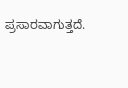ಪ್ರಸಾರವಾಗುತ್ತದೆ.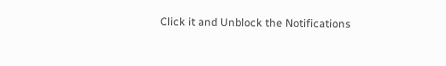Click it and Unblock the Notifications